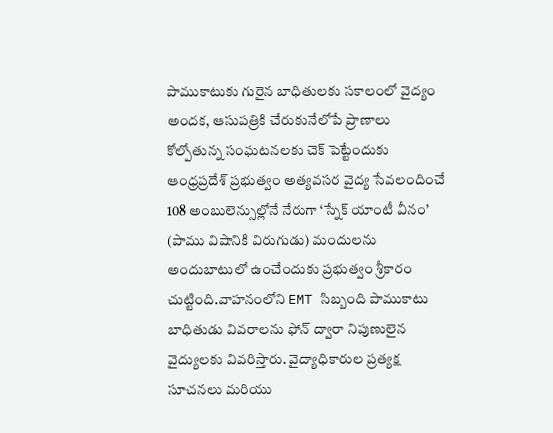పాముకాటుకు గురైన బాధితులకు సకాలంలో వైద్యం అందక, ఆసుపత్రికి చేరుకునేలోపే ప్రాణాలు కోల్పోతున్న సంఘటనలకు చెక్ పెట్టేందుకు ఆంధ్రప్రదేశ్ ప్రభుత్వం అత్యవసర వైద్య సేవలందించే 108 అంబులెన్సుల్లోనే నేరుగా ‘స్నేక్ యాంటీ వీనం’ (పాము విషానికి విరుగుడు) మందులను అందుబాటులో ఉంచేందుకు ప్రభుత్వం శ్రీకారం చుట్టింది.వాహనంలోని EMT సిబ్బంది పాముకాటు బాధితుడు వివరాలను ఫోన్ ద్వారా నిపుణులైన వైద్యులకు వివరిస్తారు. వైద్యాధికారుల ప్రత్యక్ష సూచనలు మరియు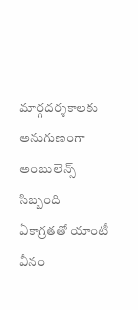మార్గదర్శకాలకు అనుగుణంగా అంబులెన్స్ సిబ్బంది ఏకాగ్రతతో యాంటీ వీనం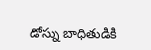డోస్ను బాధితుడికి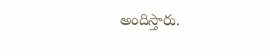అందిస్తారు.